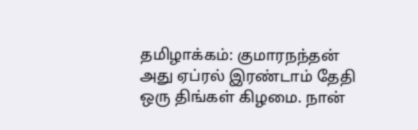தமிழாக்கம்: குமாரநந்தன் அது ஏப்ரல் இரண்டாம் தேதி ஒரு திங்கள் கிழமை. நான்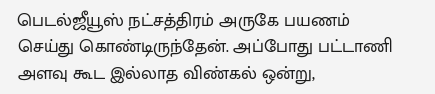பெடல்ஜீயூஸ் நட்சத்திரம் அருகே பயணம் செய்து கொண்டிருந்தேன். அப்போது பட்டாணி அளவு கூட இல்லாத விண்கல் ஒன்று,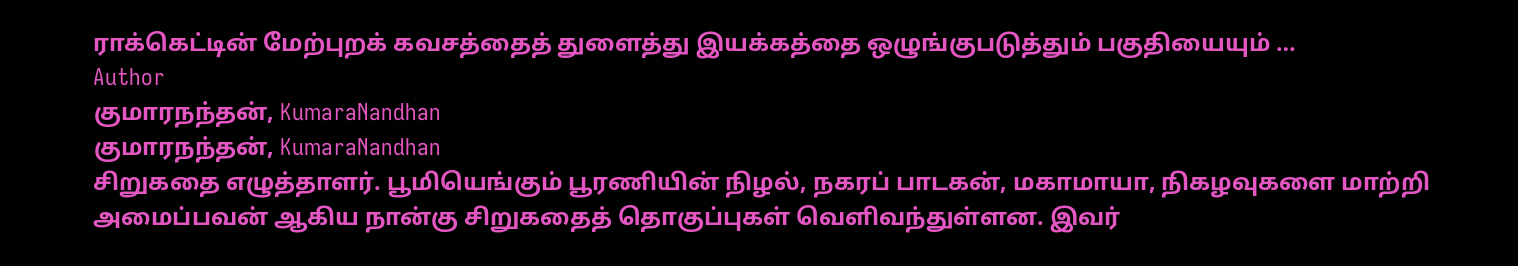ராக்கெட்டின் மேற்புறக் கவசத்தைத் துளைத்து இயக்கத்தை ஒழுங்குபடுத்தும் பகுதியையும் …
Author
குமாரநந்தன், KumaraNandhan
குமாரநந்தன், KumaraNandhan
சிறுகதை எழுத்தாளர். பூமியெங்கும் பூரணியின் நிழல், நகரப் பாடகன், மகாமாயா, நிகழவுகளை மாற்றி அமைப்பவன் ஆகிய நான்கு சிறுகதைத் தொகுப்புகள் வெளிவந்துள்ளன. இவர்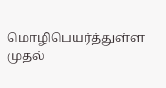மொழிபெயர்த்துள்ள முதல்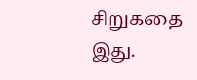சிறுகதை இது.